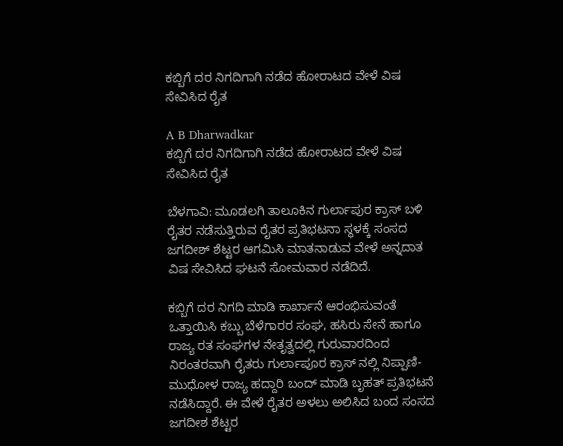ಕಬ್ಬಿಗೆ ದರ ನಿಗದಿಗಾಗಿ ನಡೆದ ಹೋರಾಟದ ವೇಳೆ ವಿಷ ಸೇವಿಸಿದ ರೈತ

A B Dharwadkar
ಕಬ್ಬಿಗೆ ದರ ನಿಗದಿಗಾಗಿ ನಡೆದ ಹೋರಾಟದ ವೇಳೆ ವಿಷ ಸೇವಿಸಿದ ರೈತ

ಬೆಳಗಾವಿ: ಮೂಡಲಗಿ ತಾಲೂಕಿನ ಗುರ್ಲಾಪುರ ಕ್ರಾಸ್‌ ಬಳಿ ರೈತರ ನಡೆಸುತ್ತಿರುವ ರೈತರ ಪ್ರತಿಭಟನಾ ಸ್ಥಳಕ್ಕೆ ಸಂಸದ ಜಗದೀಶ್ ಶೆಟ್ಟರ ಆಗಮಿಸಿ ಮಾತನಾಡುವ ವೇಳೆ ಅನ್ನದಾತ ವಿಷ ಸೇವಿಸಿದ ಘಟನೆ ಸೋಮವಾರ ನಡೆದಿದೆ.

ಕಬ್ಬಿಗೆ ದರ ನಿಗದಿ ಮಾಡಿ ಕಾರ್ಖಾನೆ ಆರಂಭಿಸುವಂತೆ ಒತ್ತಾಯಿಸಿ ಕಬ್ಬು ಬೆಳೆಗಾರರ ಸಂಘ, ಹಸಿರು ಸೇನೆ ಹಾಗೂ ರಾಜ್ಯ ರತ ಸಂಘಗಳ ನೇತೃತ್ವದಲ್ಲಿ ಗುರುವಾರದಿಂದ ನಿರಂತರವಾಗಿ ರೈತರು ಗುರ್ಲಾಪೂರ ಕ್ರಾಸ್ ನಲ್ಲಿ ನಿಪ್ಪಾಣಿ- ಮುಧೋಳ ರಾಜ್ಯ ಹದ್ದಾರಿ ಬಂದ್ ಮಾಡಿ ಬೃಹತ್ ಪ್ರತಿಭಟನೆ ನಡೆಸಿದ್ದಾರೆ. ಈ ವೇಳೆ ರೈತರ ಅಳಲು ಅಲಿಸಿದ ಬಂದ ಸಂಸದ ಜಗದೀಶ ಶೆಟ್ಟರ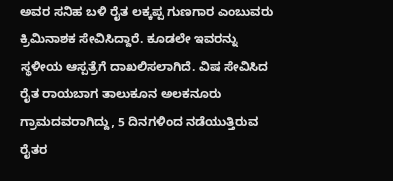ಅವರ ಸನಿಹ ಬಳಿ ರೈತ ಲಕ್ಕಪ್ಪ ಗುಣಗಾರ ಎಂಬುವರು ಕ್ರಿಮಿನಾಶಕ ಸೇವಿಸಿದ್ದಾರೆ. ಕೂಡಲೇ ಇವರನ್ನು ಸ್ಥಳೀಯ ಆಸ್ಪತ್ರೆಗೆ ದಾಖಲಿಸಲಾಗಿದೆ. ವಿಷ ಸೇವಿಸಿದ ರೈತ ರಾಯಬಾಗ ತಾಲುಕೂನ ಅಲಕನೂರು ಗ್ರಾಮದವರಾಗಿದ್ದು, 5 ದಿನಗಳಿಂದ ನಡೆಯುತ್ತಿರುವ ರೈತರ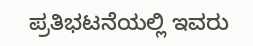ಪ್ರತಿಭಟನೆಯಲ್ಲಿ ಇವರು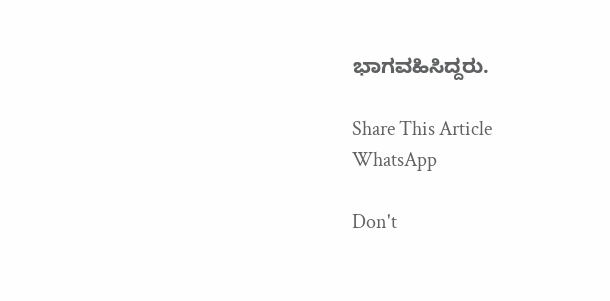ಭಾಗವಹಿಸಿದ್ದರು.

Share This Article
WhatsApp

Don't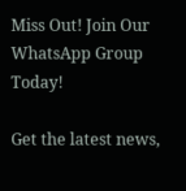Miss Out! Join Our WhatsApp Group Today!

Get the latest news,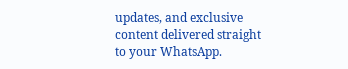updates, and exclusive content delivered straight to your WhatsApp.